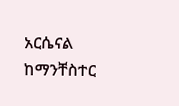አርሴናል ከማንቸስተር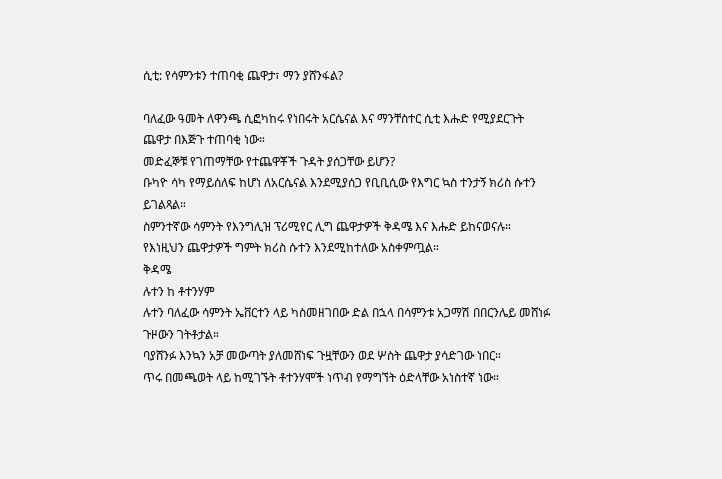ሲቲ: የሳምንቱን ተጠባቂ ጨዋታ፣ ማን ያሸንፋል?

ባለፈው ዓመት ለዋንጫ ሲፎካከሩ የነበሩት አርሴናል እና ማንቸስተር ሲቲ እሑድ የሚያደርጉት ጨዋታ በእጅጉ ተጠባቂ ነው።
መድፈኞቹ የገጠማቸው የተጨዋቾች ጉዳት ያሰጋቸው ይሆን?
ቡካዮ ሳካ የማይሰለፍ ከሆነ ለአርሴናል እንደሚያሰጋ የቢቢሲው የእግር ኳስ ተንታኝ ክሪስ ሱተን ይገልጻል።
ስምንተኛው ሳምንት የእንግሊዝ ፕሪሚየር ሊግ ጨዋታዎች ቅዳሜ እና እሑድ ይከናወናሉ።
የእነዚህን ጨዋታዎች ግምት ክሪስ ሱተን እንደሚከተለው አስቀምጧል።
ቅዳሜ
ሉተን ከ ቶተንሃም
ሉተን ባለፈው ሳምንት ኤቨርተን ላይ ካስመዘገበው ድል በኋላ በሳምንቱ አጋማሽ በበርንሌይ መሸነፉ ጉዞውን ገትቶታል።
ባያሸንፉ እንኳን አቻ መውጣት ያለመሸነፍ ጉዟቸውን ወደ ሦስት ጨዋታ ያሳድገው ነበር።
ጥሩ በመጫወት ላይ ከሚገኙት ቶተንሃሞች ነጥብ የማግኘት ዕድላቸው አነስተኛ ነው።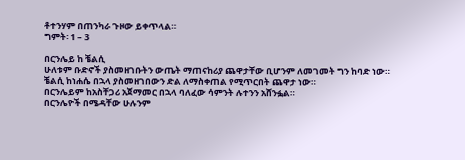ቶተንሃም በጠንካራ ጉዞው ይቀጥላል።
ግምት፡ 1 – 3

በርንሌይ ከ ቼልሲ
ሁለቱም ቡድኖች ያስመዘገቡትን ውጤት ማጠናከሪያ ጨዋታቸው ቢሆንም ለመገመት ግን ከባድ ነው።
ቼልሲ ከነሐሴ በኋላ ያስመዘገበውን ድል ለማስቀጠል የሚጥርበት ጨዋታ ነው።
በርንሌይም ከአስቸጋሪ አጀማመር በኋላ ባለፈው ሳምንት ሉተንን አሸንፏል።
በርንሌዮች በሜዳቸው ሁሉንም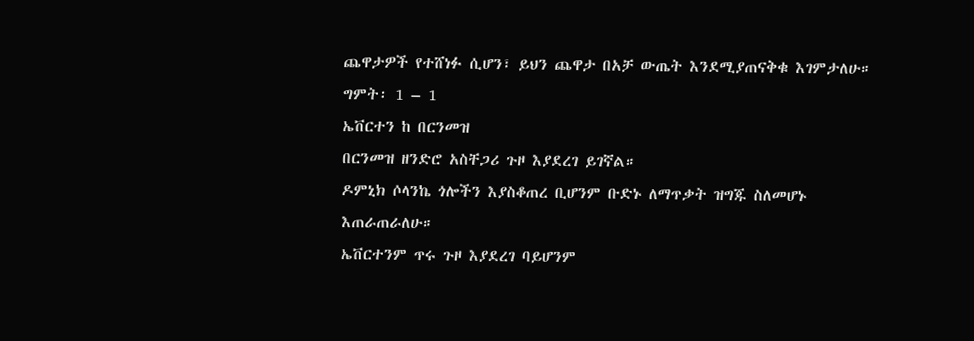ጨዋታዎች የተሸነፉ ሲሆን፣ ይህን ጨዋታ በአቻ ውጤት እንደሚያጠናቅቁ እገምታለሁ።
ግምት፡ 1 – 1
ኤቨርተን ከ በርንመዝ
በርንመዝ ዘንድሮ አስቸጋሪ ጉዞ እያደረገ ይገኛል።
ዶምኒክ ሶላንኬ ጎሎችን እያስቆጠረ ቢሆንም ቡድኑ ለማጥቃት ዝግጁ ስለመሆኑ እጠራጠራለሁ።
ኤቨርተንም ጥሩ ጉዞ እያደረገ ባይሆንም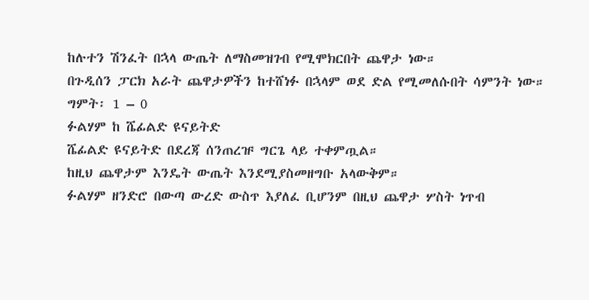ከሉተን ሽንፈት በኋላ ውጤት ለማስመዝገብ የሚሞክርበት ጨዋታ ነው።
በጉዲሰን ፓርክ አራት ጨዋታዎችን ከተሸነፉ በኋላም ወደ ድል የሚመለሱበት ሳምንት ነው።
ግምት፡ 1 – 0
ፉልሃም ከ ሼፊልድ ዩናይትድ
ሼፊልድ ዩናይትድ በደረጃ ሰንጠረዡ ግርጌ ላይ ተቀምጧል።
ከዚህ ጨዋታም እንዴት ውጤት እንደሚያስመዘግቡ አላውቅም።
ፉልሃም ዘንድሮ በውጣ ውረድ ውስጥ እያለፈ ቢሆንም በዚህ ጨዋታ ሦስት ነጥብ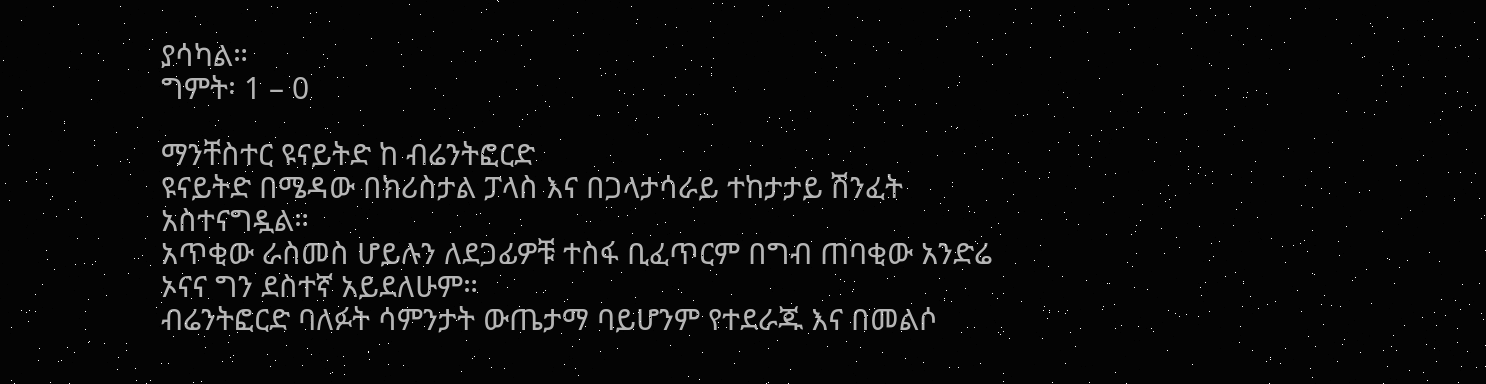ያሳካል።
ግምት፡ 1 – 0

ማንቸስተር ዩናይትድ ከ ብሬንትፎርድ
ዩናይትድ በሜዳው በክሪስታል ፓላስ እና በጋላታሳራይ ተከታታይ ሽንፈት አስተናግዷል።
አጥቂው ራስመስ ሆይሉን ለደጋፊዎቹ ተስፋ ቢፈጥርም በግብ ጠባቂው አንድሬ ኦናና ግን ደስተኛ አይደለሁም።
ብሬንትፎርድ ባለፉት ሳምንታት ውጤታማ ባይሆንም የተደራጁ እና በመልሶ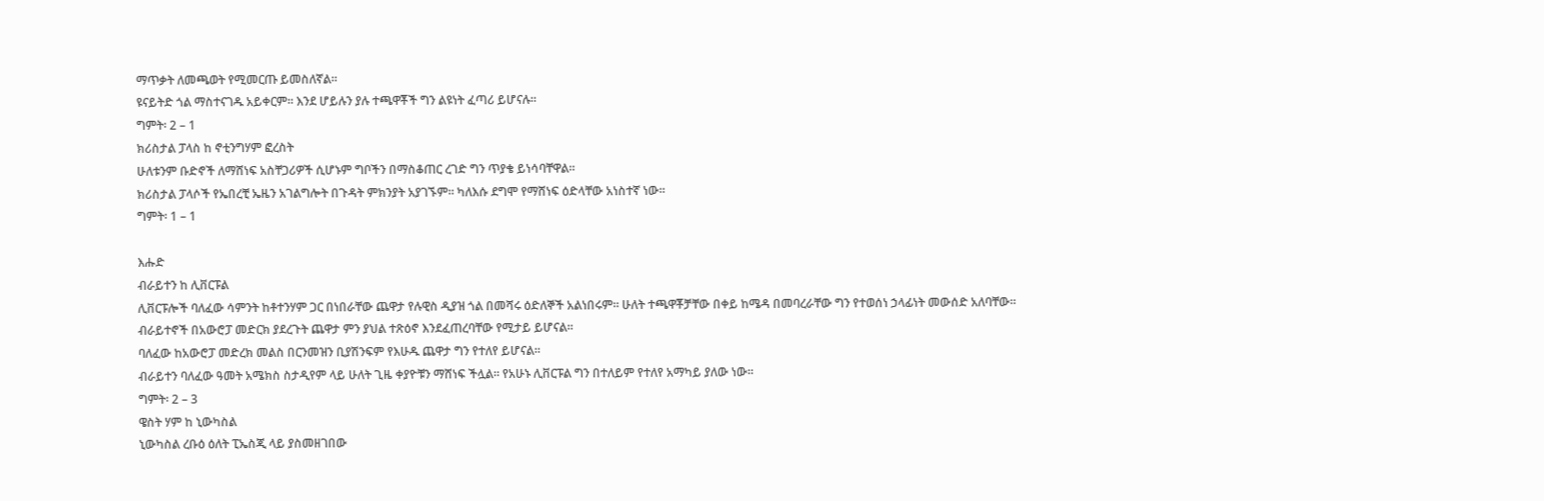ማጥቃት ለመጫወት የሚመርጡ ይመስለኛል።
ዩናይትድ ጎል ማስተናገዱ አይቀርም። እንደ ሆይሉን ያሉ ተጫዋቾች ግን ልዩነት ፈጣሪ ይሆናሉ።
ግምት፡ 2 – 1
ክሪስታል ፓላስ ከ ኖቲንግሃም ፎረስት
ሁለቱንም ቡድኖች ለማሸነፍ አስቸጋሪዎች ሲሆኑም ግቦችን በማስቆጠር ረገድ ግን ጥያቄ ይነሳባቸዋል።
ክሪስታል ፓላሶች የኤበረቺ ኤዜን አገልግሎት በጉዳት ምክንያት አያገኙም። ካለእሱ ደግሞ የማሸነፍ ዕድላቸው አነስተኛ ነው።
ግምት፡ 1 – 1

እሑድ
ብራይተን ከ ሊቨርፑል
ሊቨርፑሎች ባለፈው ሳምንት ከቶተንሃም ጋር በነበራቸው ጨዋታ የሉዊስ ዲያዝ ጎል በመሻሩ ዕድለኞች አልነበሩም። ሁለት ተጫዋቾቻቸው በቀይ ከሜዳ በመባረራቸው ግን የተወሰነ ኃላፊነት መውሰድ አለባቸው።
ብራይተኖች በአውሮፓ መድርክ ያደረጉት ጨዋታ ምን ያህል ተጽዕኖ እንደፈጠረባቸው የሚታይ ይሆናል።
ባለፈው ከአውሮፓ መድረክ መልስ በርንመዝን ቢያሽንፍም የእሁዱ ጨዋታ ግን የተለየ ይሆናል።
ብራይተን ባለፈው ዓመት አሜክስ ስታዲየም ላይ ሁለት ጊዜ ቀያዮቹን ማሸነፍ ችሏል። የአሁኑ ሊቨርፑል ግን በተለይም የተለየ አማካይ ያለው ነው።
ግምት፡ 2 – 3
ዌስት ሃም ከ ኒውካስል
ኒውካስል ረቡዕ ዕለት ፒኤስጂ ላይ ያስመዘገበው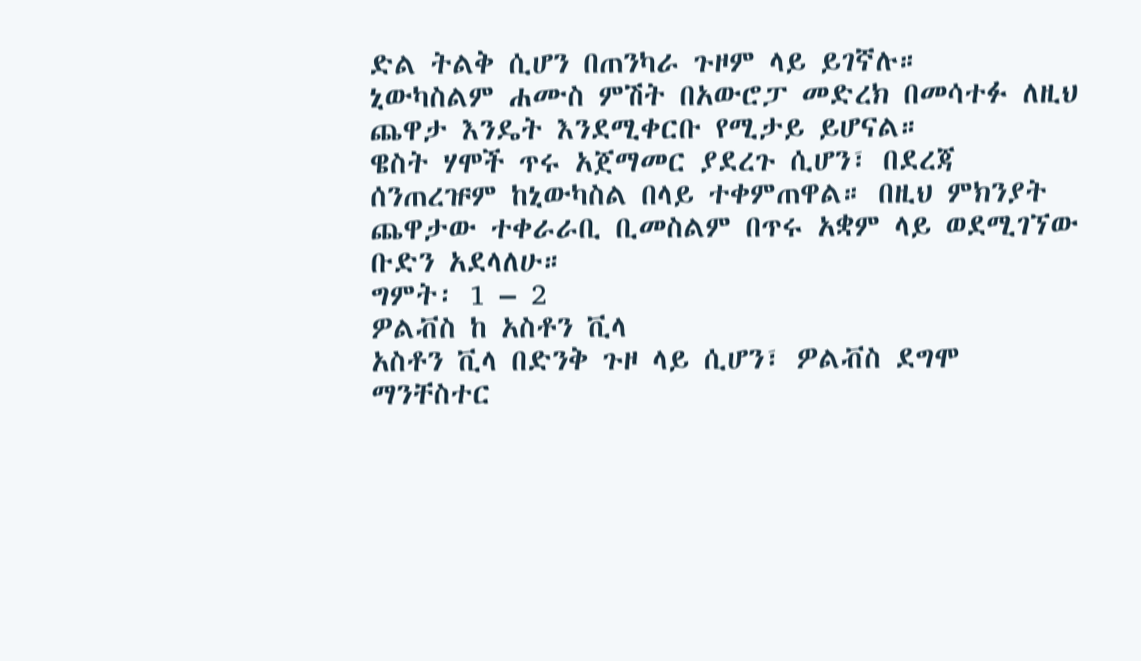ድል ትልቅ ሲሆን በጠንካራ ጉዞም ላይ ይገኛሉ።
ኒውካስልም ሐሙስ ምሽት በአውሮፓ መድረክ በመሳተፉ ለዚህ ጨዋታ እንዴት እንደሚቀርቡ የሚታይ ይሆናል።
ዌስት ሃሞች ጥሩ አጀማመር ያደረጉ ሲሆን፣ በደረጃ ሰንጠረዡም ከኒውካስል በላይ ተቀምጠዋል። በዚህ ምክንያት ጨዋታው ተቀራራቢ ቢመስልም በጥሩ አቋም ላይ ወደሚገኘው ቡድን አደላለሁ።
ግምት፡ 1 – 2
ዎልቭስ ከ አስቶን ቪላ
አስቶን ቪላ በድንቅ ጉዞ ላይ ሲሆን፣ ዎልቭስ ደግሞ ማንቸስተር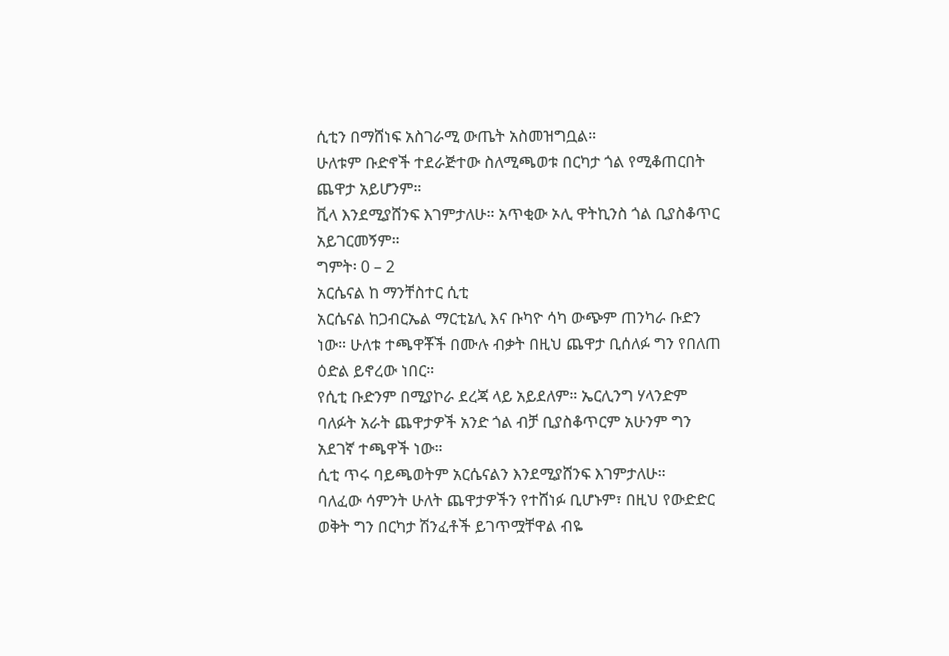ሲቲን በማሸነፍ አስገራሚ ውጤት አስመዝግቧል።
ሁለቱም ቡድኖች ተደራጅተው ስለሚጫወቱ በርካታ ጎል የሚቆጠርበት ጨዋታ አይሆንም።
ቪላ እንደሚያሸንፍ እገምታለሁ። አጥቂው ኦሊ ዋትኪንስ ጎል ቢያስቆጥር አይገርመኝም።
ግምት፡ 0 – 2
አርሴናል ከ ማንቸስተር ሲቲ
አርሴናል ከጋብርኤል ማርቲኔሊ እና ቡካዮ ሳካ ውጭም ጠንካራ ቡድን ነው። ሁለቱ ተጫዋቾች በሙሉ ብቃት በዚህ ጨዋታ ቢሰለፉ ግን የበለጠ ዕድል ይኖረው ነበር።
የሲቲ ቡድንም በሚያኮራ ደረጃ ላይ አይደለም። ኤርሊንግ ሃላንድም ባለፉት አራት ጨዋታዎች አንድ ጎል ብቻ ቢያስቆጥርም አሁንም ግን አደገኛ ተጫዋች ነው።
ሲቲ ጥሩ ባይጫወትም አርሴናልን እንደሚያሸንፍ እገምታለሁ።
ባለፈው ሳምንት ሁለት ጨዋታዎችን የተሸነፉ ቢሆኑም፣ በዚህ የውድድር ወቅት ግን በርካታ ሽንፈቶች ይገጥሟቸዋል ብዬ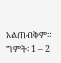አልጠብቅም።
ግምት፡ 1 – 2